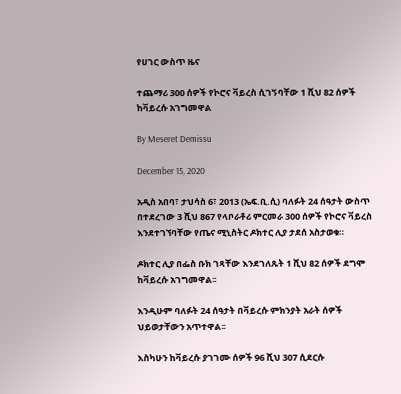የሀገር ውስጥ ዜና

ተጨማሪ 300 ሰዎች የኮሮና ቫይረስ ሲገኝባቸው 1 ሺህ 82 ሰዎች ከቫይረሱ አገግመዋል

By Meseret Demissu

December 15, 2020

አዲስ አበባ፣ ታህሳስ 6፣ 2013 (ኤፍ.ቢ.ሲ) ባለፉት 24 ሰዓታት ውስጥ በተደረገው 3 ሺህ 867 የላቦራቶሪ ምርመራ 300 ሰዎች የኮሮና ቫይረስ እንደተገኘባቸው የጤና ሚኒስትር ዶክተር ሊያ ታደሰ አስታወቁ።

ዶክተር ሊያ በፌስ ቡክ ገጻቸው እንደገለጹት 1 ሺህ 82 ሰዎች ደግሞ ከቫይረሱ አገግመዋል፡፡

እንዲሁም ባለፉት 24 ሰዓታት በቫይረሱ ምክንያት አራት ሰዎች ህይወታቸውን አጥተዋል፡፡

እስካሁን ከቫይረሱ ያገገሙ ሰዎች 96 ሺህ 307 ሲደርሱ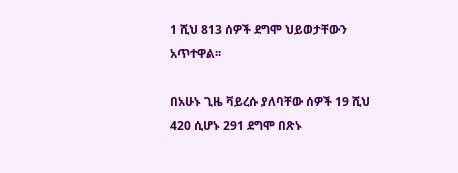1 ሺህ 813 ሰዎች ደግሞ ህይወታቸውን አጥተዋል፡፡

በአሁኑ ጊዜ ቫይረሱ ያለባቸው ሰዎች 19 ሺህ 420 ሲሆኑ 291 ደግሞ በጽኑ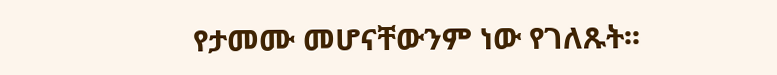የታመሙ መሆናቸውንም ነው የገለጹት፡፡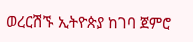ወረርሽኙ ኢትዮጵያ ከገባ ጀምሮ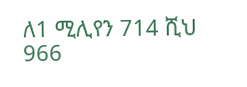ለ1 ሚሊየን 714 ሺህ 966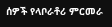ሰዎች የላቦራቶሪ ምርመራ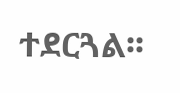ተደርጓል፡፡